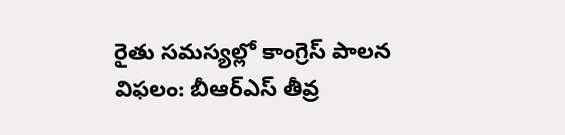రైతు సమస్యల్లో కాంగ్రెస్ పాలన విఫలం: బీఆర్ఎస్ తీవ్ర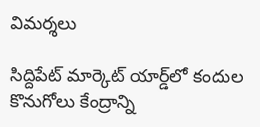విమర్శలు

సిద్దిపేట్ మార్కెట్ యార్డ్‌లో కందుల కొనుగోలు కేంద్రాన్ని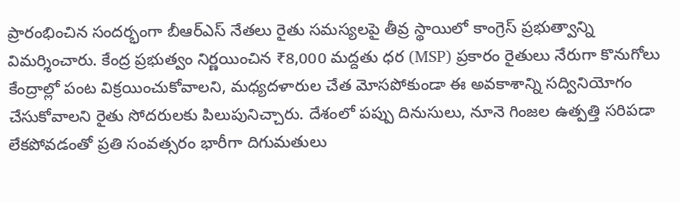ప్రారంభించిన సందర్భంగా బీఆర్ఎస్ నేతలు రైతు సమస్యలపై తీవ్ర స్థాయిలో కాంగ్రెస్ ప్రభుత్వాన్ని విమర్శించారు. కేంద్ర ప్రభుత్వం నిర్ణయించిన ₹8,000 మద్దతు ధర (MSP) ప్రకారం రైతులు నేరుగా కొనుగోలు కేంద్రాల్లో పంట విక్రయించుకోవాలని, మధ్యదళారుల చేత మోసపోకుండా ఈ అవకాశాన్ని సద్వినియోగం చేసుకోవాలని రైతు సోదరులకు పిలుపునిచ్చారు. దేశంలో పప్పు దినుసులు, నూనె గింజల ఉత్పత్తి సరిపడా లేకపోవడంతో ప్రతి సంవత్సరం భారీగా దిగుమతులు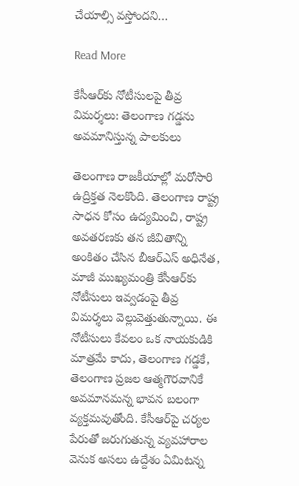చేయాల్సి వస్తోందని…

Read More

కేసీఆర్‌కు నోటీసులపై తీవ్ర విమర్శలు: తెలంగాణ గడ్డను అవమానిస్తున్న పాలకులు

తెలంగాణ రాజకీయాల్లో మరోసారి ఉద్రిక్తత నెలకొంది. తెలంగాణ రాష్ట్ర సాధన కోసం ఉద్యమించి, రాష్ట్ర అవతరణకు తన జీవితాన్ని అంకితం చేసిన బీఆర్‌ఎస్ అధినేత, మాజీ ముఖ్యమంత్రి కేసీఆర్‌కు నోటీసులు ఇవ్వడంపై తీవ్ర విమర్శలు వెల్లువెత్తుతున్నాయి. ఈ నోటీసులు కేవలం ఒక నాయకుడికి మాత్రమే కాదు, తెలంగాణ గడ్డకే, తెలంగాణ ప్రజల ఆత్మగౌరవానికే అవమానమన్న భావన బలంగా వ్యక్తమవుతోంది. కేసీఆర్‌పై చర్యల పేరుతో జరుగుతున్న వ్యవహారాల వెనుక అసలు ఉద్దేశం ఏమిటన్న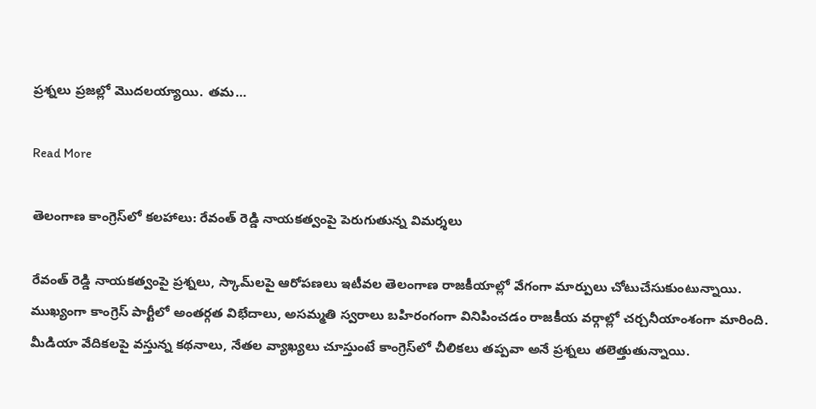ప్రశ్నలు ప్రజల్లో మొదలయ్యాయి. తమ…

Read More

తెలంగాణ కాంగ్రెస్‌లో కలహాలు: రేవంత్ రెడ్డి నాయకత్వంపై పెరుగుతున్న విమర్శలు

రేవంత్ రెడ్డి నాయకత్వంపై ప్రశ్నలు, స్కామ్‌లపై ఆరోపణలు ఇటీవల తెలంగాణ రాజకీయాల్లో వేగంగా మార్పులు చోటుచేసుకుంటున్నాయి. ముఖ్యంగా కాంగ్రెస్ పార్టీలో అంతర్గత విభేదాలు, అసమ్మతి స్వరాలు బహిరంగంగా వినిపించడం రాజకీయ వర్గాల్లో చర్చనీయాంశంగా మారింది. మీడియా వేదికలపై వస్తున్న కథనాలు, నేతల వ్యాఖ్యలు చూస్తుంటే కాంగ్రెస్‌లో చీలికలు తప్పవా అనే ప్రశ్నలు తలెత్తుతున్నాయి.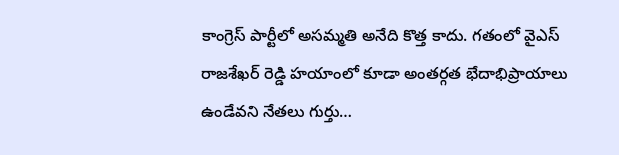కాంగ్రెస్ పార్టీలో అసమ్మతి అనేది కొత్త కాదు. గతంలో వైఎస్ రాజశేఖర్ రెడ్డి హయాంలో కూడా అంతర్గత భేదాభిప్రాయాలు ఉండేవని నేతలు గుర్తు…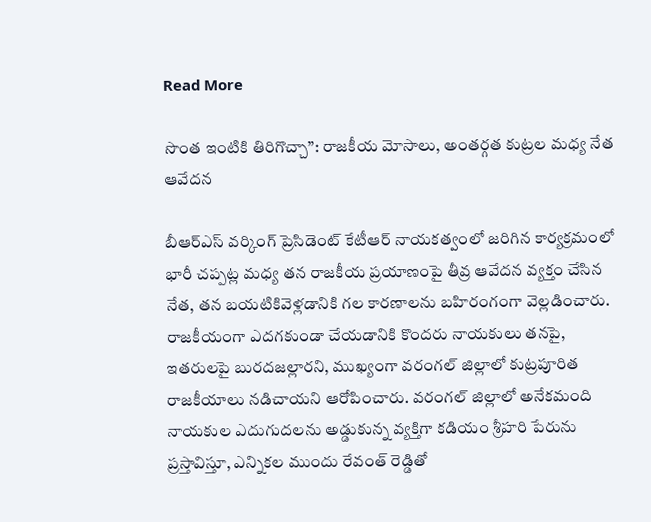Read More

సొంత ఇంటికి తిరిగొచ్చా”: రాజకీయ మోసాలు, అంతర్గత కుట్రల మధ్య నేత ఆవేదన

బీఆర్ఎస్ వర్కింగ్ ప్రెసిడెంట్ కేటీఆర్ నాయకత్వంలో జరిగిన కార్యక్రమంలో భారీ చప్పట్ల మధ్య తన రాజకీయ ప్రయాణంపై తీవ్ర ఆవేదన వ్యక్తం చేసిన నేత, తన బయటికివెళ్లడానికి గల కారణాలను బహిరంగంగా వెల్లడించారు. రాజకీయంగా ఎదగకుండా చేయడానికి కొందరు నాయకులు తనపై, ఇతరులపై బురదజల్లారని, ముఖ్యంగా వరంగల్ జిల్లాలో కుట్రపూరిత రాజకీయాలు నడిచాయని ఆరోపించారు. వరంగల్ జిల్లాలో అనేకమంది నాయకుల ఎదుగుదలను అడ్డుకున్న వ్యక్తిగా కడియం శ్రీహరి పేరును ప్రస్తావిస్తూ, ఎన్నికల ముందు రేవంత్ రెడ్డితో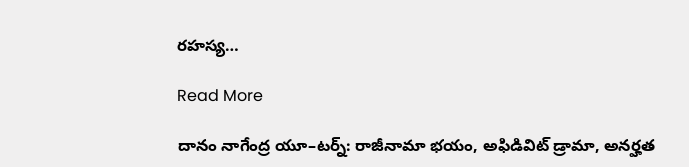రహస్య…

Read More

దానం నాగేంద్ర యూ–టర్న్: రాజీనామా భయం, అఫిడివిట్ డ్రామా, అనర్హత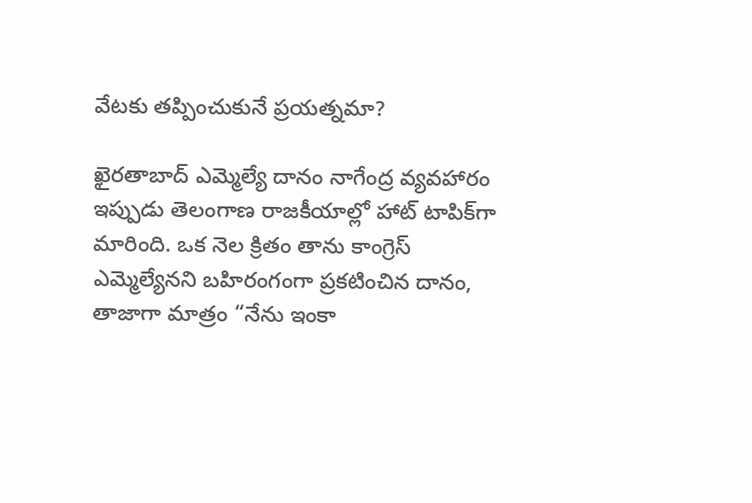వేటకు తప్పించుకునే ప్రయత్నమా?

ఖైరతాబాద్ ఎమ్మెల్యే దానం నాగేంద్ర వ్యవహారం ఇప్పుడు తెలంగాణ రాజకీయాల్లో హాట్ టాపిక్‌గా మారింది. ఒక నెల క్రితం తాను కాంగ్రెస్ ఎమ్మెల్యేనని బహిరంగంగా ప్రకటించిన దానం, తాజాగా మాత్రం “నేను ఇంకా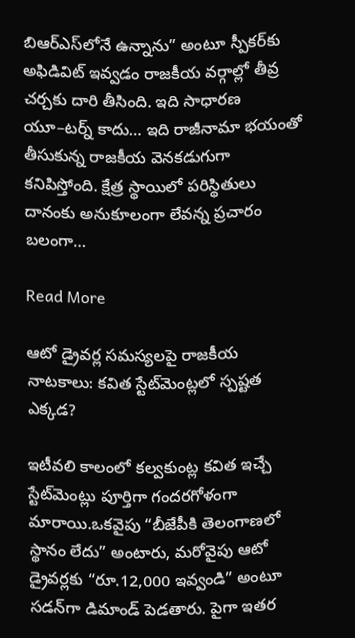బిఆర్ఎస్‌లోనే ఉన్నాను” అంటూ స్పీకర్‌కు అఫిడివిట్ ఇవ్వడం రాజకీయ వర్గాల్లో తీవ్ర చర్చకు దారి తీసింది. ఇది సాధారణ యూ–టర్న్ కాదు… ఇది రాజీనామా భయంతో తీసుకున్న రాజకీయ వెనకడుగుగా కనిపిస్తోంది. క్షేత్ర స్థాయిలో పరిస్థితులు దానంకు అనుకూలంగా లేవన్న ప్రచారం బలంగా…

Read More

ఆటో డ్రైవర్ల సమస్యలపై రాజకీయ నాటకాలు: కవిత స్టేట్‌మెంట్లలో స్పష్టత ఎక్కడ?

ఇటీవలి కాలంలో కల్వకుంట్ల కవిత ఇచ్చే స్టేట్‌మెంట్లు పూర్తిగా గందరగోళంగా మారాయి.ఒకవైపు “బీజేపీకి తెలంగాణలో స్థానం లేదు” అంటారు, మరోవైపు ఆటో డ్రైవర్లకు “రూ.12,000 ఇవ్వండి” అంటూ సడన్‌గా డిమాండ్ పెడతారు. పైగా ఇతర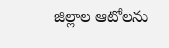జిల్లాల ఆటోలను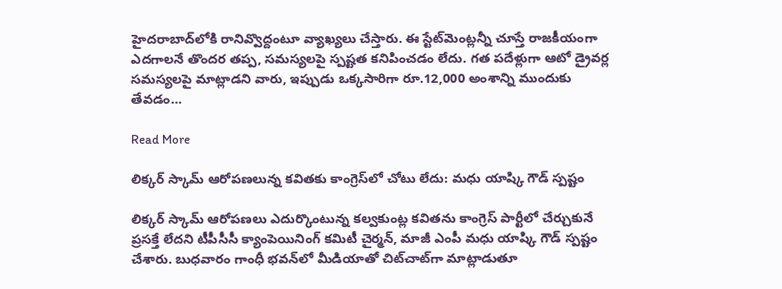హైదరాబాద్‌లోకి రానివ్వొద్దంటూ వ్యాఖ్యలు చేస్తారు. ఈ స్టేట్‌మెంట్లన్నీ చూస్తే రాజకీయంగా ఎదగాలనే తొందర తప్ప, సమస్యలపై స్పష్టత కనిపించడం లేదు. గత పదేళ్లుగా ఆటో డ్రైవర్ల సమస్యలపై మాట్లాడని వారు, ఇప్పుడు ఒక్కసారిగా రూ.12,000 అంశాన్ని ముందుకు తేవడం…

Read More

లిక్కర్ స్కామ్ ఆరోపణలున్న కవితకు కాంగ్రెస్‌లో చోటు లేదు: మధు యాష్కి గౌడ్ స్పష్టం

లిక్కర్ స్కామ్ ఆరోపణలు ఎదుర్కొంటున్న కల్వకుంట్ల కవితను కాంగ్రెస్ పార్టీలో చేర్చుకునే ప్రసక్తే లేదని టీపీసీసీ క్యాంపెయినింగ్ కమిటీ చైర్మన్, మాజీ ఎంపీ మధు యాష్కి గౌడ్ స్పష్టం చేశారు. బుధవారం గాంధీ భవన్‌లో మీడియాతో చిట్‌చాట్‌గా మాట్లాడుతూ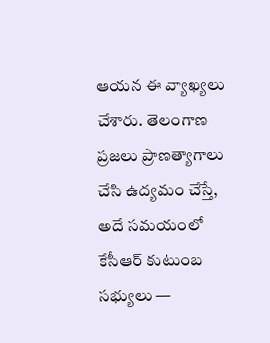ఆయన ఈ వ్యాఖ్యలు చేశారు. తెలంగాణ ప్రజలు ప్రాణత్యాగాలు చేసి ఉద్యమం చేస్తే, అదే సమయంలో కేసీఆర్ కుటుంబ సభ్యులు —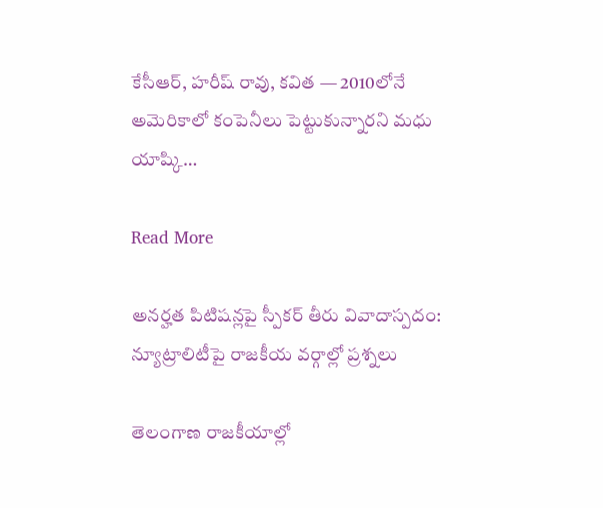కేసీఆర్, హరీష్ రావు, కవిత — 2010లోనే అమెరికాలో కంపెనీలు పెట్టుకున్నారని మధు యాష్కి…

Read More

అనర్హత పిటిషన్లపై స్పీకర్ తీరు వివాదాస్పదం: న్యూట్రాలిటీపై రాజకీయ వర్గాల్లో ప్రశ్నలు

తెలంగాణ రాజకీయాల్లో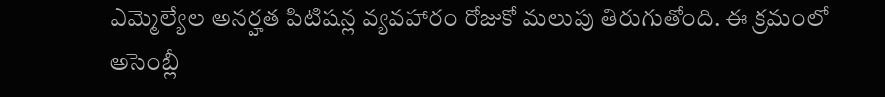ఎమ్మెల్యేల అనర్హత పిటిషన్ల వ్యవహారం రోజుకో మలుపు తిరుగుతోంది. ఈ క్రమంలో అసెంబ్లీ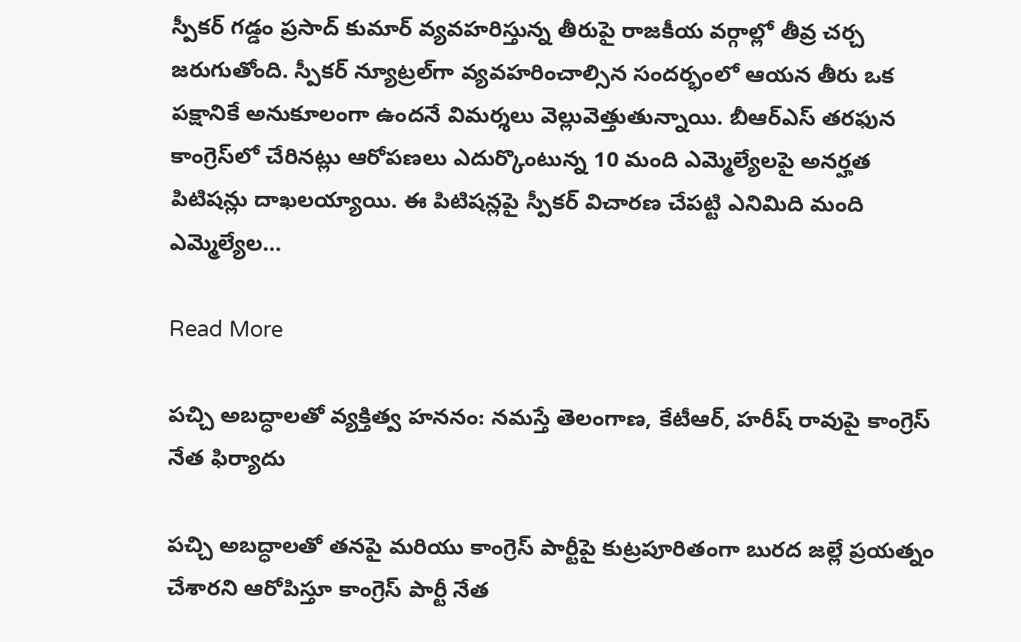స్పీకర్ గడ్డం ప్రసాద్ కుమార్ వ్యవహరిస్తున్న తీరుపై రాజకీయ వర్గాల్లో తీవ్ర చర్చ జరుగుతోంది. స్పీకర్ న్యూట్రల్‌గా వ్యవహరించాల్సిన సందర్భంలో ఆయన తీరు ఒక పక్షానికే అనుకూలంగా ఉందనే విమర్శలు వెల్లువెత్తుతున్నాయి. బీఆర్ఎస్ తరఫున కాంగ్రెస్‌లో చేరినట్లు ఆరోపణలు ఎదుర్కొంటున్న 10 మంది ఎమ్మెల్యేలపై అనర్హత పిటిషన్లు దాఖలయ్యాయి. ఈ పిటిషన్లపై స్పీకర్ విచారణ చేపట్టి ఎనిమిది మంది ఎమ్మెల్యేల…

Read More

పచ్చి అబద్ధాలతో వ్యక్తిత్వ హననం: నమస్తే తెలంగాణ, కేటీఆర్, హరీష్ రావుపై కాంగ్రెస్ నేత ఫిర్యాదు

పచ్చి అబద్ధాలతో తనపై మరియు కాంగ్రెస్ పార్టీపై కుట్రపూరితంగా బురద జల్లే ప్రయత్నం చేశారని ఆరోపిస్తూ కాంగ్రెస్ పార్టీ నేత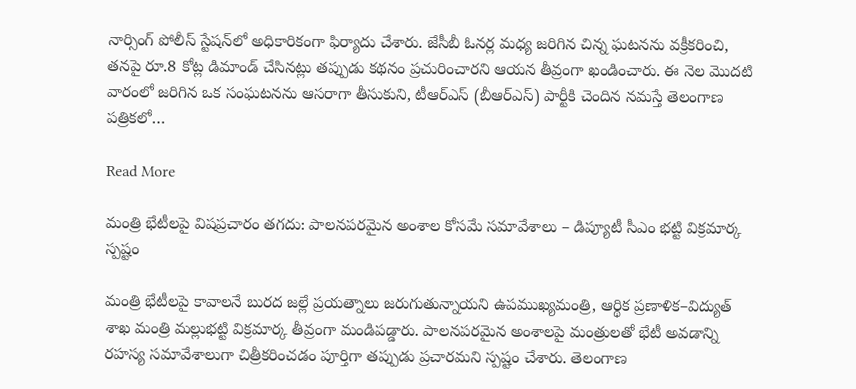నార్సింగ్ పోలీస్ స్టేషన్‌లో అధికారికంగా ఫిర్యాదు చేశారు. జేసీబీ ఓనర్ల మధ్య జరిగిన చిన్న ఘటనను వక్రీకరించి, తనపై రూ.8 కోట్ల డిమాండ్ చేసినట్లు తప్పుడు కథనం ప్రచురించారని ఆయన తీవ్రంగా ఖండించారు. ఈ నెల మొదటి వారంలో జరిగిన ఒక సంఘటనను ఆసరాగా తీసుకుని, టీఆర్‌ఎస్ (బీఆర్‌ఎస్) పార్టీకి చెందిన నమస్తే తెలంగాణ పత్రికలో…

Read More

మంత్రి భేటీలపై విషప్రచారం తగదు: పాలనపరమైన అంశాల కోసమే సమావేశాలు – డిప్యూటీ సీఎం భట్టి విక్రమార్క స్పష్టం

మంత్రి భేటీలపై కావాలనే బురద జల్లే ప్రయత్నాలు జరుగుతున్నాయని ఉపముఖ్యమంత్రి, ఆర్థిక ప్రణాళిక–విద్యుత్ శాఖ మంత్రి మల్లుభట్టి విక్రమార్క తీవ్రంగా మండిపడ్డారు. పాలనపరమైన అంశాలపై మంత్రులతో భేటీ అవడాన్ని రహస్య సమావేశాలుగా చిత్రీకరించడం పూర్తిగా తప్పుడు ప్రచారమని స్పష్టం చేశారు. తెలంగాణ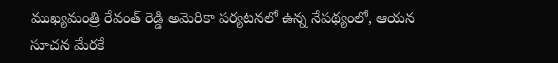ముఖ్యమంత్రి రేవంత్ రెడ్డి అమెరికా పర్యటనలో ఉన్న నేపథ్యంలో, ఆయన సూచన మేరకే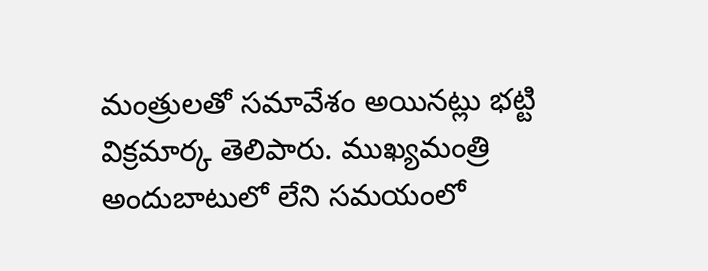మంత్రులతో సమావేశం అయినట్లు భట్టి విక్రమార్క తెలిపారు. ముఖ్యమంత్రి అందుబాటులో లేని సమయంలో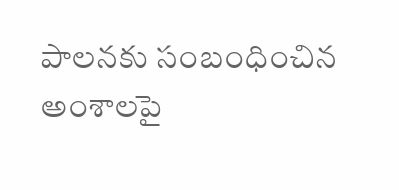పాలనకు సంబంధించిన అంశాలపై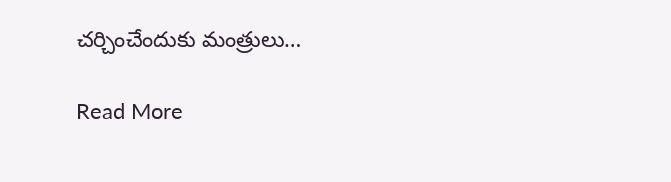చర్చించేందుకు మంత్రులు…

Read More